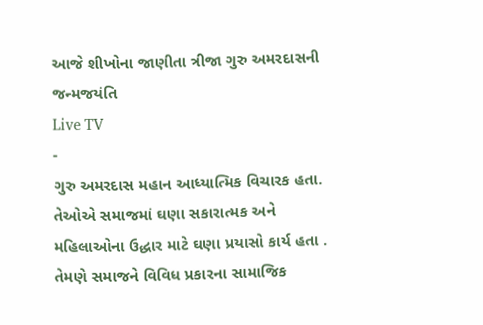આજે શીખોના જાણીતા ત્રીજા ગુરુ અમરદાસની જન્મજયંતિ
Live TV
-
ગુરુ અમરદાસ મહાન આધ્યાત્મિક વિચારક હતા.
તેઓએ સમાજમાં ઘણા સકારાત્મક અને મહિલાઓના ઉદ્ધાર માટે ઘણા પ્રયાસો કાર્ય હતા .
તેમણે સમાજને વિવિધ પ્રકારના સામાજિક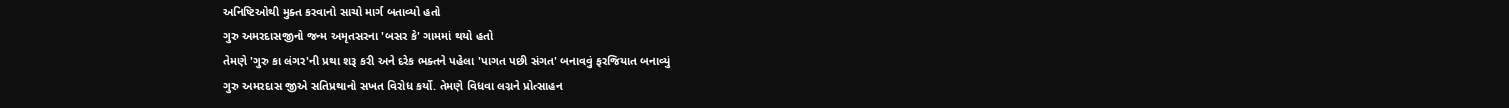અનિષ્ટિઓથી મુક્ત કરવાનો સાચો માર્ગ બતાવ્યો હતો
ગુરુ અમરદાસજીનો જન્મ અમૃતસરના 'બસર કે' ગામમાં થયો હતો
તેમણે 'ગુરુ કા લંગર'ની પ્રથા શરૂ કરી અને દરેક ભક્તને પહેલા 'પાગત પછી સંગત' બનાવવું ફરજિયાત બનાવ્યું
ગુરુ અમરદાસ જીએ સતિપ્રથાનો સખત વિરોધ કર્યો. તેમણે વિધવા લગ્નને પ્રોત્સાહન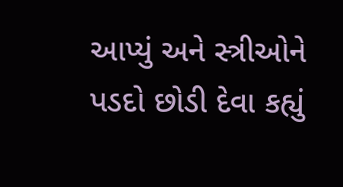આપ્યું અને સ્ત્રીઓને પડદો છોડી દેવા કહ્યું